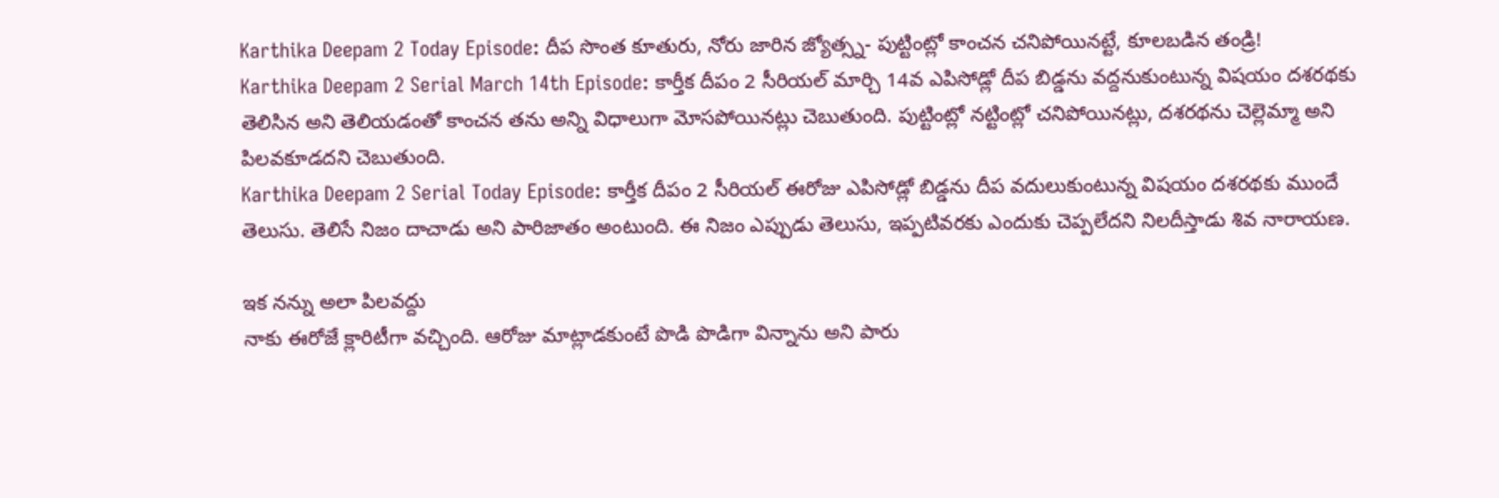Karthika Deepam 2 Today Episode: దీప సొంత కూతురు, నోరు జారిన జ్యోత్స్న- పుట్టింట్లో కాంచన చనిపోయినట్టే, కూలబడిన తండ్రి!
Karthika Deepam 2 Serial March 14th Episode: కార్తీక దీపం 2 సీరియల్ మార్చి 14వ ఎపిసోడ్లో దీప బిడ్డను వద్దనుకుంటున్న విషయం దశరథకు తెలిసిన అని తెలియడంతో కాంచన తను అన్ని విధాలుగా మోసపోయినట్లు చెబుతుంది. పుట్టింట్లో నట్టింట్లో చనిపోయినట్లు, దశరథను చెల్లెమ్మా అని పిలవకూడదని చెబుతుంది.
Karthika Deepam 2 Serial Today Episode: కార్తీక దీపం 2 సీరియల్ ఈరోజు ఎపిసోడ్లో బిడ్డను దీప వదులుకుంటున్న విషయం దశరథకు ముందే తెలుసు. తెలిసే నిజం దాచాడు అని పారిజాతం అంటుంది. ఈ నిజం ఎప్పుడు తెలుసు, ఇప్పటివరకు ఎందుకు చెప్పలేదని నిలదీస్తాడు శివ నారాయణ.

ఇక నన్ను అలా పిలవద్దు
నాకు ఈరోజే క్లారిటీగా వచ్చింది. ఆరోజు మాట్లాడకుంటే పొడి పొడిగా విన్నాను అని పారు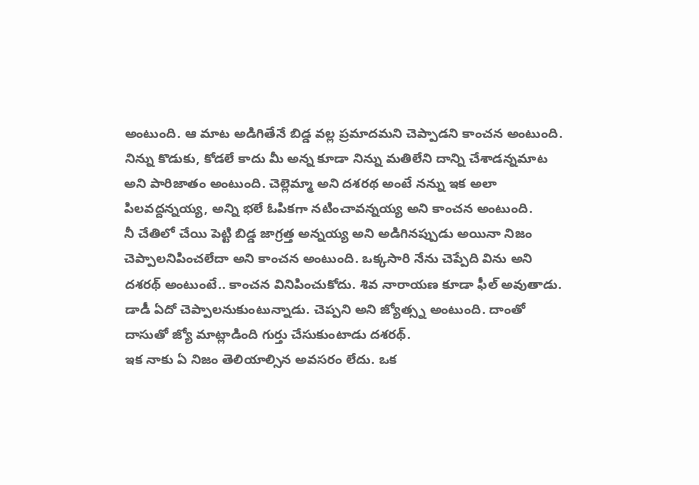అంటుంది. ఆ మాట అడిగితేనే బిడ్డ వల్ల ప్రమాదమని చెప్పాడని కాంచన అంటుంది. నిన్ను కొడుకు, కోడలే కాదు మీ అన్న కూడా నిన్ను మతిలేని దాన్ని చేశాడన్నమాట అని పారిజాతం అంటుంది. చెల్లెమ్మా అని దశరథ అంటే నన్ను ఇక అలా పిలవద్దన్నయ్య, అన్ని భలే ఓపికగా నటించావన్నయ్య అని కాంచన అంటుంది.
నీ చేతిలో చేయి పెట్టి బిడ్డ జాగ్రత్త అన్నయ్య అని అడిగినప్పుడు అయినా నిజం చెప్పాలనిపించలేదా అని కాంచన అంటుంది. ఒక్కసారి నేను చెప్పేది విను అని దశరథ్ అంటుంటే.. కాంచన వినిపించుకోదు. శివ నారాయణ కూడా ఫీల్ అవుతాడు. డాడీ ఏదో చెప్పాలనుకుంటున్నాడు. చెప్పని అని జ్యోత్స్న అంటుంది. దాంతో దాసుతో జ్యో మాట్లాడింది గుర్తు చేసుకుంటాడు దశరథ్.
ఇక నాకు ఏ నిజం తెలియాల్సిన అవసరం లేదు. ఒక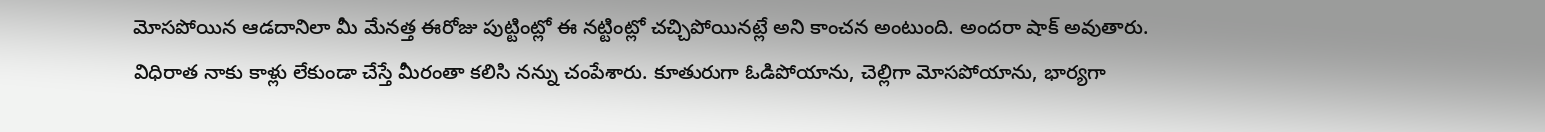మోసపోయిన ఆడదానిలా మీ మేనత్త ఈరోజు పుట్టింట్లో ఈ నట్టింట్లో చచ్చిపోయినట్లే అని కాంచన అంటుంది. అందరా షాక్ అవుతారు. విధిరాత నాకు కాళ్లు లేకుండా చేస్తే మీరంతా కలిసి నన్ను చంపేశారు. కూతురుగా ఓడిపోయాను, చెల్లిగా మోసపోయాను, భార్యగా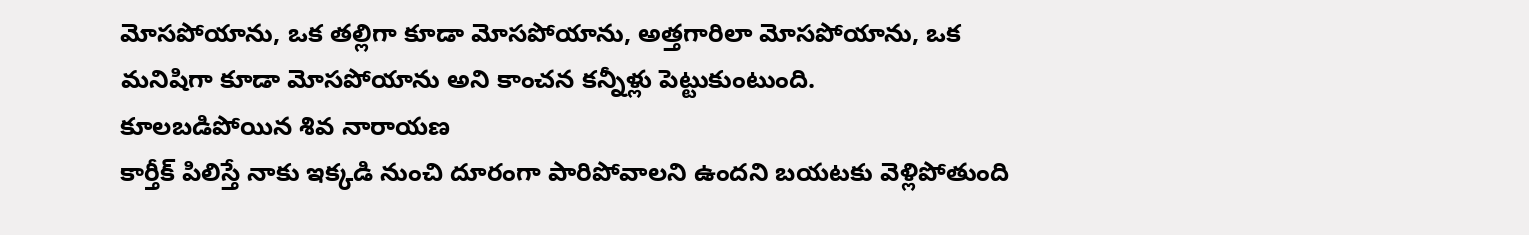మోసపోయాను, ఒక తల్లిగా కూడా మోసపోయాను, అత్తగారిలా మోసపోయాను, ఒక మనిషిగా కూడా మోసపోయాను అని కాంచన కన్నీళ్లు పెట్టుకుంటుంది.
కూలబడిపోయిన శివ నారాయణ
కార్తీక్ పిలిస్తే నాకు ఇక్కడి నుంచి దూరంగా పారిపోవాలని ఉందని బయటకు వెళ్లిపోతుంది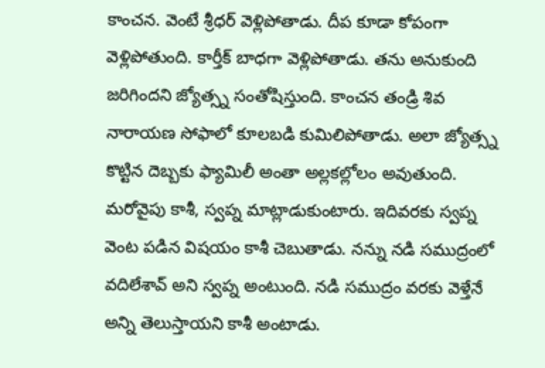కాంచన. వెంటే శ్రీధర్ వెళ్లిపోతాడు. దీప కూడా కోపంగా వెళ్లిపోతుంది. కార్తీక్ బాధగా వెళ్లిపోతాడు. తను అనుకుంది జరిగిందని జ్యోత్స్న సంతోషిస్తుంది. కాంచన తండ్రి శివ నారాయణ సోఫాలో కూలబడి కుమిలిపోతాడు. అలా జ్యోత్స్న కొట్టిన దెబ్బకు ఫ్యామిలీ అంతా అల్లకల్లోలం అవుతుంది.
మరోవైపు కాశీ, స్వప్న మాట్లాడుకుంటారు. ఇదివరకు స్వప్న వెంట పడిన విషయం కాశీ చెబుతాడు. నన్ను నడి సముద్రంలో వదిలేశావ్ అని స్వప్న అంటుంది. నడి సముద్రం వరకు వెళ్తేనే అన్ని తెలుస్తాయని కాశీ అంటాడు.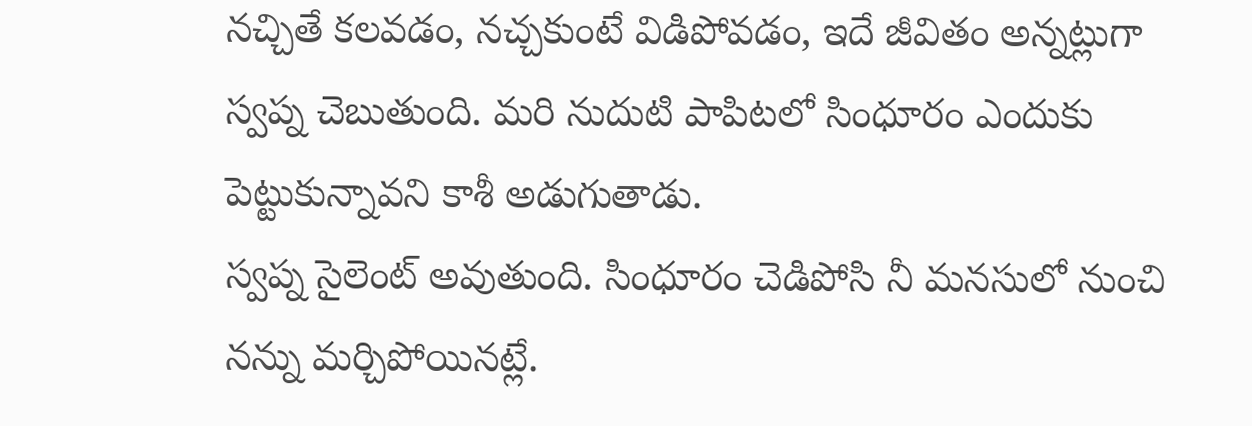నచ్చితే కలవడం, నచ్చకుంటే విడిపోవడం, ఇదే జీవితం అన్నట్లుగా స్వప్న చెబుతుంది. మరి నుదుటి పాపిటలో సింధూరం ఎందుకు పెట్టుకున్నావని కాశీ అడుగుతాడు.
స్వప్న సైలెంట్ అవుతుంది. సింధూరం చెడిపోసి నీ మనసులో నుంచి నన్ను మర్చిపోయినట్లే.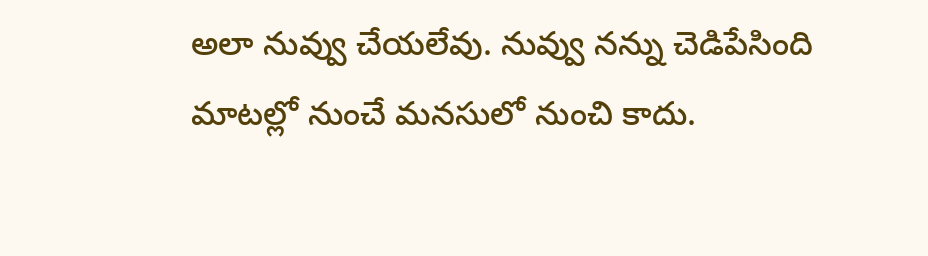అలా నువ్వు చేయలేవు. నువ్వు నన్ను చెడిపేసింది మాటల్లో నుంచే మనసులో నుంచి కాదు.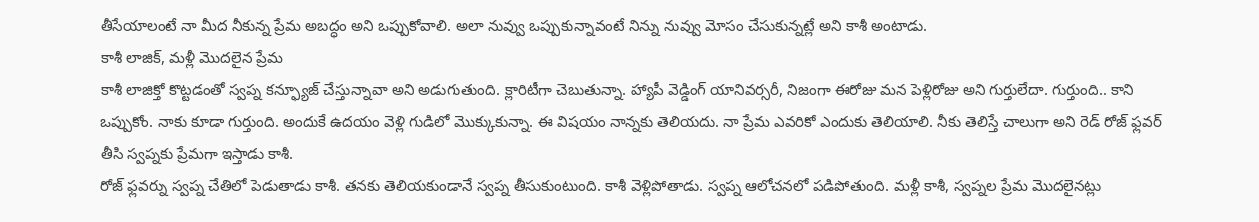తీసేయాలంటే నా మీద నీకున్న ప్రేమ అబద్ధం అని ఒప్పుకోవాలి. అలా నువ్వు ఒప్పుకున్నావంటే నిన్ను నువ్వు మోసం చేసుకున్నట్లే అని కాశీ అంటాడు.
కాశీ లాజిక్, మళ్లీ మొదలైన ప్రేమ
కాశీ లాజిక్తో కొట్టడంతో స్వప్న కన్ఫ్యూజ్ చేస్తున్నావా అని అడుగుతుంది. క్లారిటీగా చెబుతున్నా. హ్యాపీ వెడ్డింగ్ యానివర్సరీ, నిజంగా ఈరోజు మన పెళ్లిరోజు అని గుర్తులేదా. గుర్తుంది.. కాని ఒప్పుకోం. నాకు కూడా గుర్తుంది. అందుకే ఉదయం వెళ్లి గుడిలో మొక్కుకున్నా. ఈ విషయం నాన్నకు తెలియదు. నా ప్రేమ ఎవరికో ఎందుకు తెలియాలి. నీకు తెలిస్తే చాలుగా అని రెడ్ రోజ్ ఫ్లవర్ తీసి స్వప్నకు ప్రేమగా ఇస్తాడు కాశీ.
రోజ్ ఫ్లవర్ను స్వప్న చేతిలో పెడుతాడు కాశీ. తనకు తెలియకుండానే స్వప్న తీసుకుంటుంది. కాశీ వెళ్లిపోతాడు. స్వప్న ఆలోచనలో పడిపోతుంది. మళ్లీ కాశీ, స్వప్నల ప్రేమ మొదలైనట్లు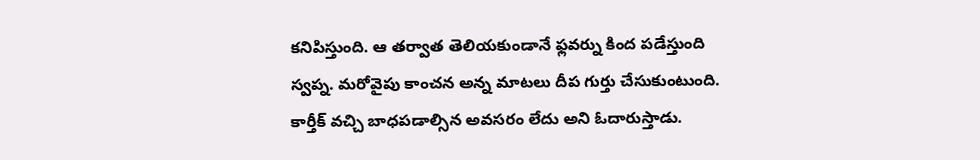కనిపిస్తుంది. ఆ తర్వాత తెలియకుండానే ఫ్లవర్ను కింద పడేస్తుంది స్వప్న. మరోవైపు కాంచన అన్న మాటలు దీప గుర్తు చేసుకుంటుంది. కార్తీక్ వచ్చి బాధపడాల్సిన అవసరం లేదు అని ఓదారుస్తాడు.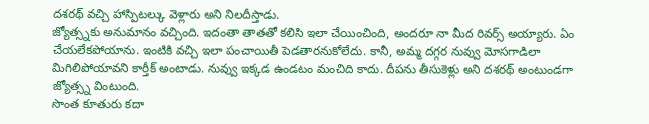దశరథ్ వచ్చి హాస్పిటల్కు వెళ్లారు అని నిలదీస్తాడు.
జ్యోత్స్నకు అనుమానం వచ్చింది. ఇదంతా తాతతో కలిసి ఇలా చేయించింది, అందరూ నా మీద రివర్స్ అయ్యారు. ఏం చేయలేకపోయాను. ఇంటికి వచ్చి ఇలా పంచాయితీ పెడతారనుకోలేదు. కానీ, అమ్మ దగ్గర నువ్వు మోసగాడిలా మిగిలిపోయావని కార్తీక్ అంటాడు. నువ్వు ఇక్కడ ఉండటం మంచిది కాదు. దీపను తీసుకెళ్లు అని దశరథ్ అంటుండగా జ్యోత్స్న వింటుంది.
సొంత కూతురు కదా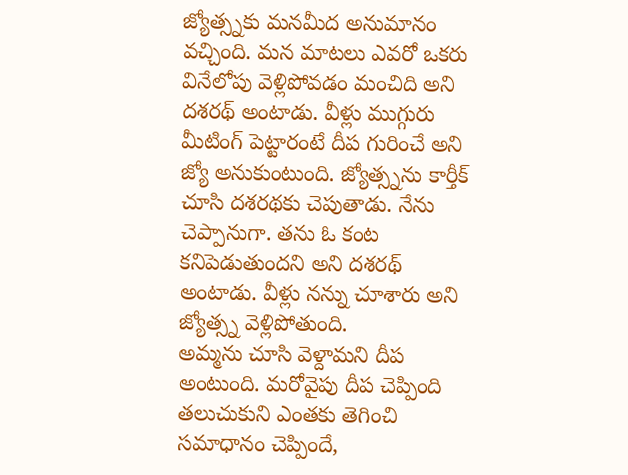జ్యోత్స్నకు మనమీద అనుమానం వచ్చింది. మన మాటలు ఎవరో ఒకరు వినేలోపు వెళ్లిపోవడం మంచిది అని దశరథ్ అంటాడు. వీళ్లు ముగ్గురు మీటింగ్ పెట్టారంటే దీప గురించే అని జ్యో అనుకుంటుంది. జ్యోత్స్నను కార్తీక్ చూసి దశరథకు చెపుతాడు. నేను చెప్పానుగా. తను ఓ కంట కనిపెడుతుందని అని దశరథ్ అంటాడు. వీళ్లు నన్ను చూశారు అని జ్యోత్స్న వెళ్లిపోతుంది.
అమ్మను చూసి వెళ్దామని దీప అంటుంది. మరోవైపు దీప చెప్పింది తలుచుకుని ఎంతకు తెగించి సమాధానం చెప్పిందే,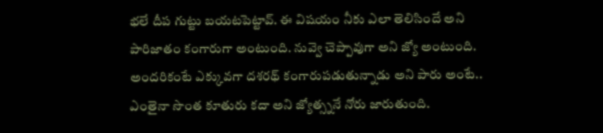భలే దీప గుట్టు బయటపెట్టావ్. ఈ విషయం నీకు ఎలా తెలిసిందే అని పారిజాతం కంగారుగా అంటుంది. నువ్వె చెప్పావుగా అని జ్యో అంటుంది. అందరికంటే ఎక్కువగా దశరథ్ కంగారుపడుతున్నాడు అని పారు అంటే.. ఎంతైనా సొంత కూతురు కదా అని జ్యోత్స్ననే నోరు జారుతుంది.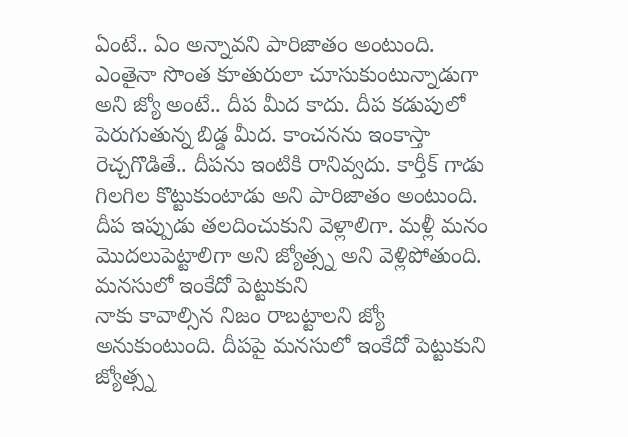ఏంటే.. ఏం అన్నావని పారిజాతం అంటుంది. ఎంతైనా సొంత కూతురులా చూసుకుంటున్నాడుగా అని జ్యో అంటే.. దీప మీద కాదు. దీప కడుపులో పెరుగుతున్న బిడ్డ మీద. కాంచనను ఇంకాస్తా రెచ్చగొడితే.. దీపను ఇంటికి రానివ్వదు. కార్తీక్ గాడు గిలగిల కొట్టుకుంటాడు అని పారిజాతం అంటుంది. దీప ఇప్పుడు తలదించుకుని వెళ్లాలిగా. మళ్లీ మనం మొదలుపెట్టాలిగా అని జ్యోత్స్న అని వెళ్లిపోతుంది.
మనసులో ఇంకేదో పెట్టుకుని
నాకు కావాల్సిన నిజం రాబట్టాలని జ్యో అనుకుంటుంది. దీపపై మనసులో ఇంకేదో పెట్టుకుని జ్యోత్స్న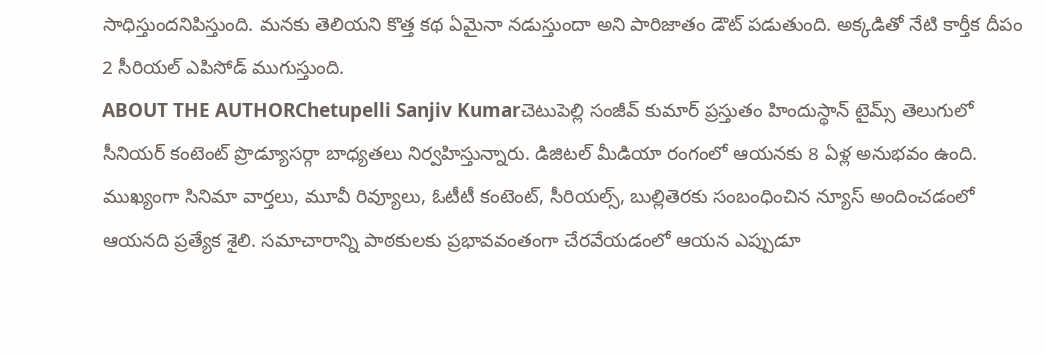సాధిస్తుందనిపిస్తుంది. మనకు తెలియని కొత్త కథ ఏమైనా నడుస్తుందా అని పారిజాతం డౌట్ పడుతుంది. అక్కడితో నేటి కార్తీక దీపం 2 సీరియల్ ఎపిసోడ్ ముగుస్తుంది.
ABOUT THE AUTHORChetupelli Sanjiv Kumarచెటుపెల్లి సంజీవ్ కుమార్ ప్రస్తుతం హిందుస్థాన్ టైమ్స్ తెలుగులో సీనియర్ కంటెంట్ ప్రొడ్యూసర్గా బాధ్యతలు నిర్వహిస్తున్నారు. డిజిటల్ మీడియా రంగంలో ఆయనకు 8 ఏళ్ల అనుభవం ఉంది. ముఖ్యంగా సినిమా వార్తలు, మూవీ రివ్యూలు, ఓటీటీ కంటెంట్, సీరియల్స్, బుల్లితెరకు సంబంధించిన న్యూస్ అందించడంలో ఆయనది ప్రత్యేక శైలి. సమాచారాన్ని పాఠకులకు ప్రభావవంతంగా చేరవేయడంలో ఆయన ఎప్పుడూ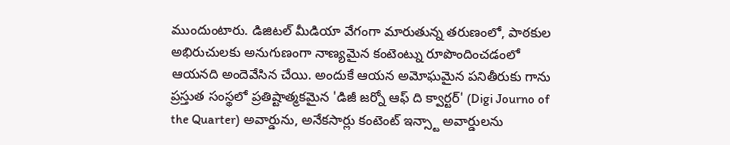ముందుంటారు. డిజిటల్ మీడియా వేగంగా మారుతున్న తరుణంలో, పాఠకుల అభిరుచులకు అనుగుణంగా నాణ్యమైన కంటెంట్ను రూపొందించడంలో ఆయనది అందెవేసిన చేయి. అందుకే ఆయన అమోఘమైన పనితీరుకు గాను ప్రస్తుత సంస్థలో ప్రతిష్టాత్మకమైన 'డిజీ జర్నో ఆఫ్ ది క్వార్టర్' (Digi Journo of the Quarter) అవార్డును, అనేకసార్లు కంటెంట్ ఇన్స్టా అవార్డులను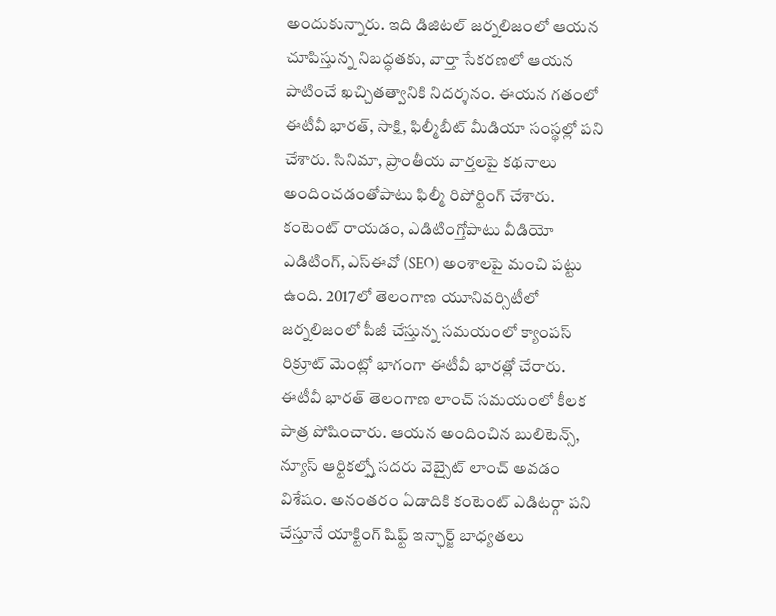అందుకున్నారు. ఇది డిజిటల్ జర్నలిజంలో ఆయన చూపిస్తున్న నిబద్ధతకు, వార్తా సేకరణలో ఆయన పాటించే ఖచ్చితత్వానికి నిదర్శనం. ఈయన గతంలో ఈటీవీ భారత్, సాక్షి, ఫిల్మీబీట్ మీడియా సంస్థల్లో పని చేశారు. సినిమా, ప్రాంతీయ వార్తలపై కథనాలు అందించడంతోపాటు ఫిల్మీ రిపోర్టింగ్ చేశారు. కంటెంట్ రాయడం, ఎడిటింగ్తోపాటు వీడియో ఎడిటింగ్, ఎస్ఈవో (SEO) అంశాలపై మంచి పట్టు ఉంది. 2017లో తెలంగాణ యూనివర్సిటీలో జర్నలిజంలో పీజీ చేస్తున్న సమయంలో క్యాంపస్ రిక్రూట్ మెంట్లో భాగంగా ఈటీవీ భారత్లో చేరారు. ఈటీవీ భారత్ తెలంగాణ లాంచ్ సమయంలో కీలక పాత్ర పోషించారు. ఆయన అందించిన బులిటెన్స్, న్యూస్ ఆర్టికల్స్తో సదరు వెబ్సైట్ లాంచ్ అవడం విశేషం. అనంతరం ఏడాదికి కంటెంట్ ఎడిటర్గా పని చేస్తూనే యాక్టింగ్ షిఫ్ట్ ఇన్ఛార్జ్ బాధ్యతలు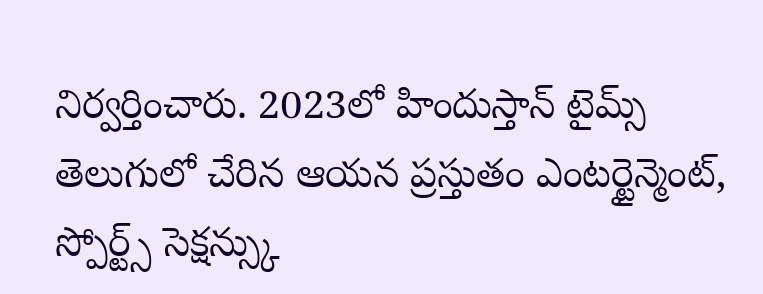నిర్వర్తించారు. 2023లో హిందుస్తాన్ టైమ్స్ తెలుగులో చేరిన ఆయన ప్రస్తుతం ఎంటర్టైన్మెంట్, స్పోర్ట్స్ సెక్షన్స్కు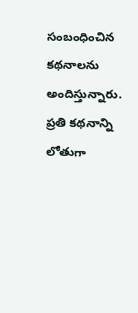సంబంధించిన కథనాలను అందిస్తున్నారు. ప్రతి కథనాన్ని లోతుగా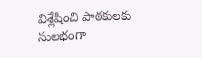విశ్లేషించి పాఠకులకు సులభంగా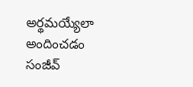అర్థమయ్యేలా అందించడం సంజీవ్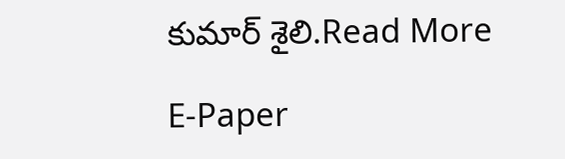కుమార్ శైలి.Read More

E-Paper